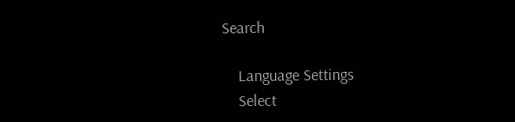Search

    Language Settings
    Select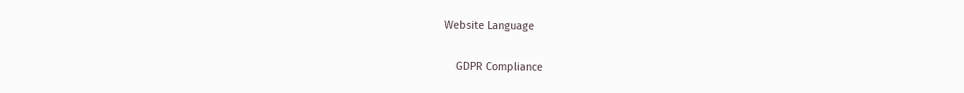Website Language

    GDPR Compliance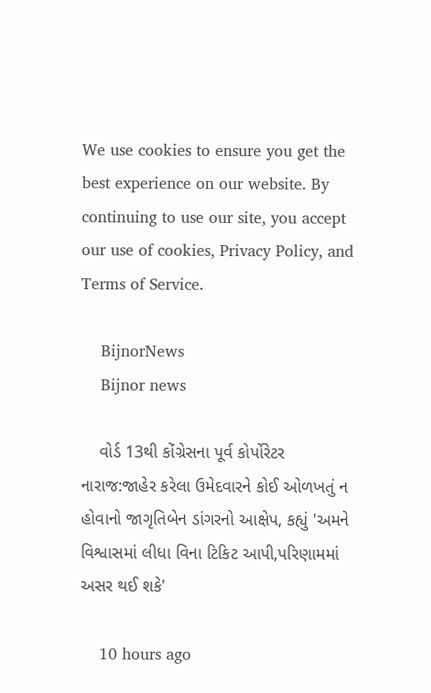We use cookies to ensure you get the best experience on our website. By continuing to use our site, you accept our use of cookies, Privacy Policy, and Terms of Service.

    BijnorNews
    Bijnor news

    વોર્ડ 13થી કોંગ્રેસના પૂર્વ કોર્પોરેટર નારાજ:જાહેર કરેલા ઉમેદવારને કોઈ ઓળખતું ન હોવાનો જાગૃતિબેન ડાંગરનો આક્ષેપ, કહ્યું 'અમને વિશ્વાસમાં લીધા વિના ટિકિટ આપી,પરિણામમાં અસર થઈ શકે'

    10 hours ago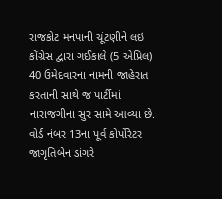રાજકોટ મનપાની ચૂંટણીને લઇ કોંગ્રેસ દ્વારા ગઈકાલે (5 એપ્રિલ) 40 ઉમેદવારના નામની જાહેરાત કરતાની સાથે જ પાર્ટીમાં નારાજગીના સુર સામે આવ્યા છે. વોર્ડ નંબર 13ના પૂર્વ કોર્પોરેટર જાગૃતિબેન ડાંગરે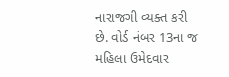નારાજગી વ્યક્ત કરી છે. વોર્ડ નંબર 13ના જ મહિલા ઉમેદવાર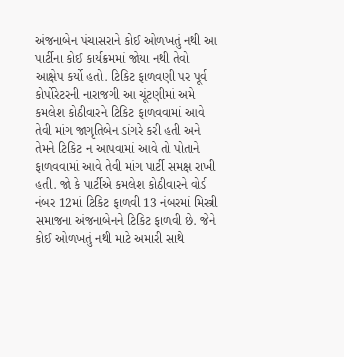અંજનાબેન પંચાસરાને કોઈ ઓળખતું નથી આ પાર્ટીના કોઈ કાર્યક્રમમાં જોયા નથી તેવો આક્ષેપ કર્યો હતો. ટિકિટ ફાળવણી પર પૂર્વ કોર્પોરેટરની નારાજગી આ ચૂંટણીમાં અમે કમલેશ કોઠીવારને ટિકિટ ફાળવવામાં આવે તેવી માંગ જાગૃતિબેન ડાંગરે કરી હતી અને તેમને ટિકિટ ન આપવામાં આવે તો પોતાને ફાળવવામાં આવે તેવી માંગ પાર્ટી સમક્ષ રાખી હતી. જો કે પાર્ટીએ કમલેશ કોઠીવારને વોર્ડ નંબર 12માં ટિકિટ ફાળવી 13 નંબરમાં મિસ્ત્રી સમાજના અંજનાબેનને ટિકિટ ફાળવી છે. જેને કોઈ ઓળખતું નથી માટે અમારી સાથે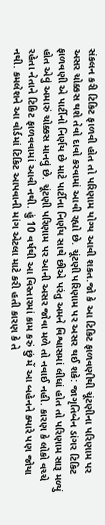સંકલન કરી ટિકિટ ફાળવી હોત તો પરિણામ યોગ્ય આવી શકત.જો કે આ ટિકિટ ફાળવણીથી ચૂંટણીના પરિણામ પર અસર ચોક્કસ થશે તેવો દાવો કરવામાં આવી રહ્યો છે. ચૂંટણી પરિણામ પર અસર થઈ શકે: જાગૃતિબેન ડાંગર ટિકિટ ફાળવણી એ પાર્ટીનો નિર્ણય છે માટે પાર્ટીના નિર્ણય સાથે છીએ પરંતુ અમને વિશ્વાસમાં લીધાં હોત તો પરિણામ સારૂ મળ્યું હોત એવું અમારું ચોક્કસ માનવું છે. ચૂંટણી પરિણામ પર આની અસર જોવા મળે તો નવાઈ નહી. કારણ કે લોકો વચ્ચે રહેતા નેતાને ટિકિટ ફાળવવામાં આવી નથી. હું 10 વર્ષથી આ વિસ્તારમાં કામ કરું છું મેં આ બહેનને ક્યારે પણ જોયા નથી. કમલેશને આ વોર્ડમાં ટિકિટ આપવાની માંગ એટલા માટે કરી હતી કારણ કે તે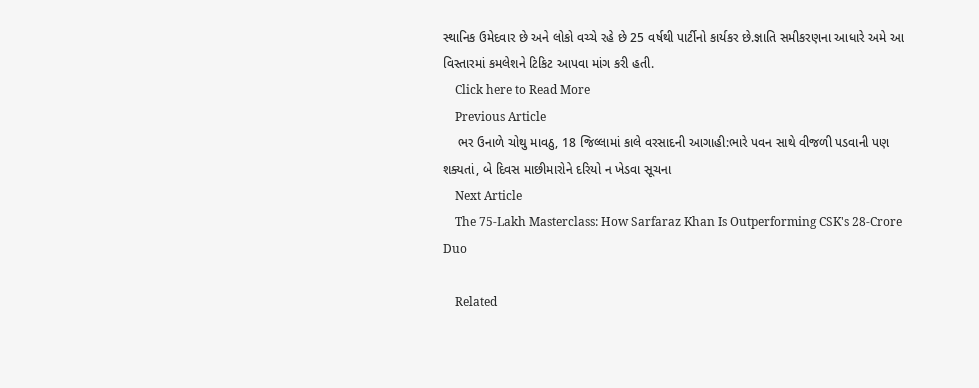સ્થાનિક ઉમેદવાર છે અને લોકો વચ્ચે રહે છે 25 વર્ષથી પાર્ટીનો કાર્યકર છે.જ્ઞાતિ સમીકરણના આધારે અમે આ વિસ્તારમાં કમલેશને ટિકિટ આપવા માંગ કરી હતી.
    Click here to Read More
    Previous Article
    ભર ઉનાળે ચોથુ માવઠુ, 18 જિલ્લામાં કાલે વરસાદની આગાહી:ભારે પવન સાથે વીજળી પડવાની પણ શક્યતાં, બે દિવસ માછીમારોને દરિયો ન ખેડવા સૂચના
    Next Article
    The 75-Lakh Masterclass: How Sarfaraz Khan Is Outperforming CSK's 28-Crore Duo

    Related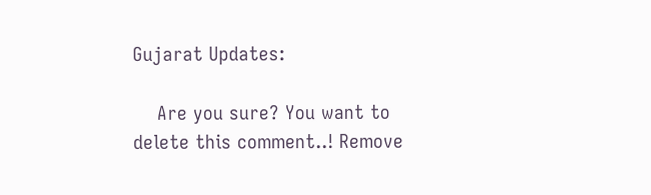Gujarat Updates:

    Are you sure? You want to delete this comment..! Remove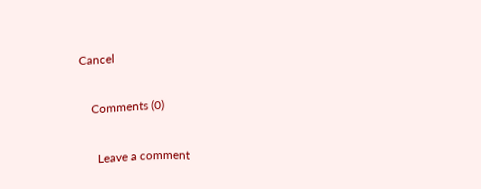Cancel

    Comments (0)

      Leave a comment